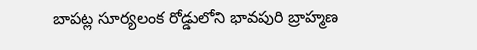బాపట్ల సూర్యలంక రోడ్డులోని భావపురి బ్రాహ్మణ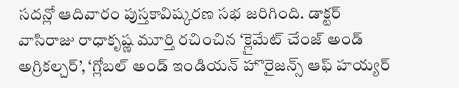సదన్లో ఆదివారం పుస్తకావిష్కరణ సభ జరిగింది. డాక్టర్ వాసిరాజు రాధాకృష్ణ మూర్తి రచించిన ‘క్లైమేట్ చేంజ్ అండ్ అగ్రికల్చర్’, ‘గ్లోబల్ అండ్ ఇండియన్ హొరైజన్స్ ఆఫ్ హయ్యర్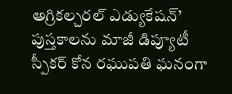అగ్రికల్చరల్ ఎడ్యుకేషన్’ పుస్తకాలను మాజీ డిప్యూటీ స్పీకర్ కోన రఘుపతి ఘనంగా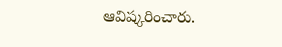ఆవిష్కరించారు.